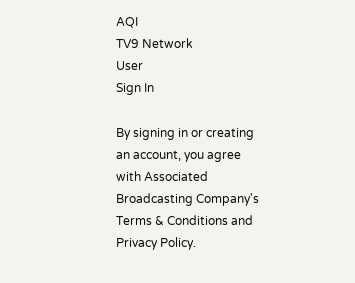AQI
TV9 Network
User
Sign In

By signing in or creating an account, you agree with Associated Broadcasting Company's Terms & Conditions and Privacy Policy.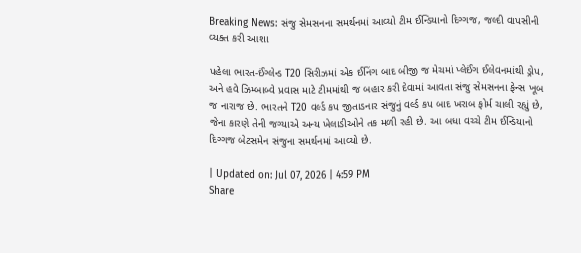Breaking News: સંજુ સેમસનના સમર્થનમાં આવ્યો ટીમ ઈન્ડિયાનો દિગ્ગજ, જલ્દી વાપસીની વ્યક્ત કરી આશા

પહેલા ભારત-ઈંગ્લેન્ડ T20 સિરીઝમાં એક ઈનિંગ બાદ બીજી જ મેચમાં પ્લેઈંગ ઈલેવનમાંથી ડ્રોપ, અને હવે ઝિમ્બાબ્વે પ્રવાસ માટે ટીમમાંથી જ બહાર કરી દેવામાં આવતા સંજુ સેમસનના ફેન્સ ખૂબ જ નારાજ છે. ભારતને T20 વર્લ્ડ કપ જીતાડનાર સંજુનું વર્લ્ડ કપ બાદ ખરાબ ફોર્મ ચાલી રહ્યું છે, જેના કારણે તેની જગ્યાએ અન્ય ખેલાડીઓને તક મળી રહી છે. આ બધા વચ્ચે ટીમ ઈન્ડિયાનો દિગ્ગજ બેટસમેન સંજુના સમર્થનમાં આવ્યો છે.

| Updated on: Jul 07, 2026 | 4:59 PM
Share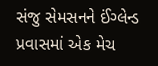સંજુ સેમસનને ઈંગ્લેન્ડ પ્રવાસમાં એક મેચ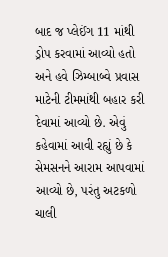બાદ જ પ્લેઈંગ 11 માંથી ડ્રોપ કરવામાં આવ્યો હતો અને હવે ઝિમ્બાબ્વે પ્રવાસ માટેની ટીમમાંથી બહાર કરી દેવામાં આવ્યો છે. એવું કહેવામાં આવી રહ્યું છે કે સેમસનને આરામ આપવામાં આવ્યો છે, પરંતુ અટકળો ચાલી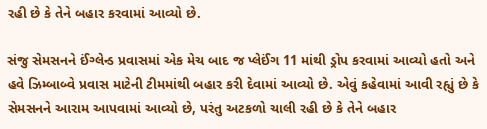રહી છે કે તેને બહાર કરવામાં આવ્યો છે.

સંજુ સેમસનને ઈંગ્લેન્ડ પ્રવાસમાં એક મેચ બાદ જ પ્લેઈંગ 11 માંથી ડ્રોપ કરવામાં આવ્યો હતો અને હવે ઝિમ્બાબ્વે પ્રવાસ માટેની ટીમમાંથી બહાર કરી દેવામાં આવ્યો છે. એવું કહેવામાં આવી રહ્યું છે કે સેમસનને આરામ આપવામાં આવ્યો છે, પરંતુ અટકળો ચાલી રહી છે કે તેને બહાર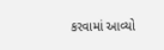કરવામાં આવ્યો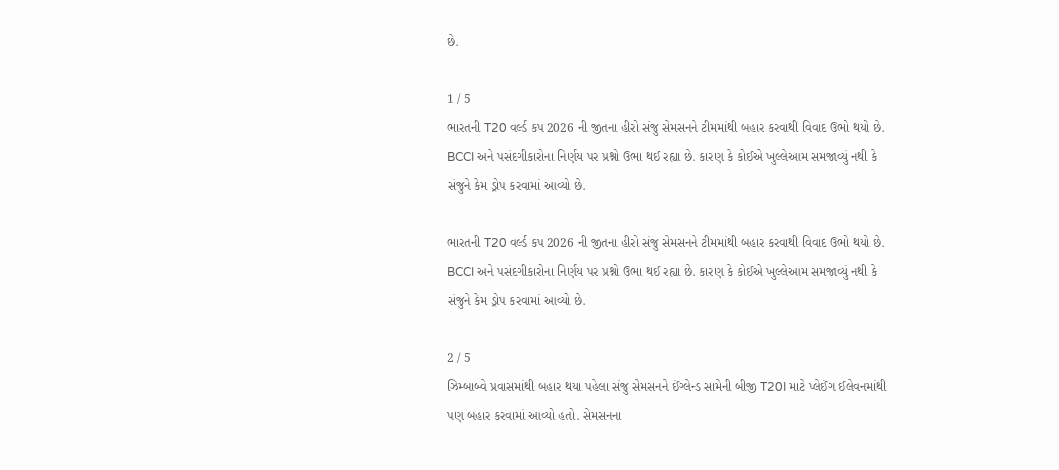છે.

1 / 5
ભારતની T20 વર્લ્ડ કપ 2026 ની જીતના હીરો સંજુ સેમસનને ટીમમાંથી બહાર કરવાથી વિવાદ ઉભો થયો છે. BCCI અને પસંદગીકારોના નિર્ણય પર પ્રશ્નો ઉભા થઈ રહ્યા છે. કારણ કે કોઈએ ખુલ્લેઆમ સમજાવ્યું નથી કે સંજુને કેમ ડ્રોપ કરવામાં આવ્યો છે.

ભારતની T20 વર્લ્ડ કપ 2026 ની જીતના હીરો સંજુ સેમસનને ટીમમાંથી બહાર કરવાથી વિવાદ ઉભો થયો છે. BCCI અને પસંદગીકારોના નિર્ણય પર પ્રશ્નો ઉભા થઈ રહ્યા છે. કારણ કે કોઈએ ખુલ્લેઆમ સમજાવ્યું નથી કે સંજુને કેમ ડ્રોપ કરવામાં આવ્યો છે.

2 / 5
ઝિમ્બાબ્વે પ્રવાસમાંથી બહાર થયા પહેલા સંજુ સેમસનને ઈંગ્લેન્ડ સામેની બીજી T20I માટે પ્લેઈંગ ઈલેવનમાંથી પણ બહાર કરવામાં આવ્યો હતો. સેમસનના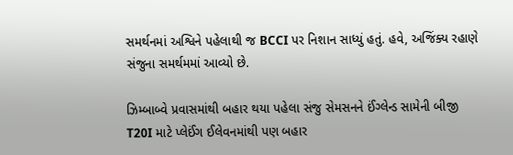સમર્થનમાં અશ્વિને પહેલાથી જ BCCI પર નિશાન સાધ્યું હતું. હવે, અજિંક્ય રહાણે સંજુના સમર્થમમાં આવ્યો છે.

ઝિમ્બાબ્વે પ્રવાસમાંથી બહાર થયા પહેલા સંજુ સેમસનને ઈંગ્લેન્ડ સામેની બીજી T20I માટે પ્લેઈંગ ઈલેવનમાંથી પણ બહાર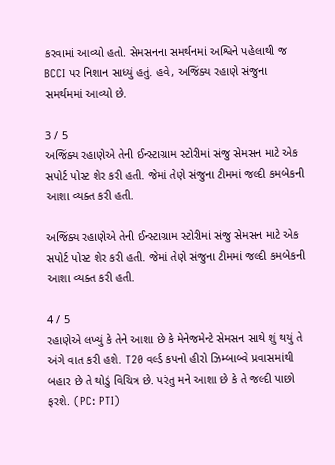કરવામાં આવ્યો હતો. સેમસનના સમર્થનમાં અશ્વિને પહેલાથી જ BCCI પર નિશાન સાધ્યું હતું. હવે, અજિંક્ય રહાણે સંજુના સમર્થમમાં આવ્યો છે.

3 / 5
અજિંક્ય રહાણેએ તેની ઈન્સ્ટાગ્રામ સ્ટોરીમાં સંજુ સેમસન માટે એક સપોર્ટ પોસ્ટ શેર કરી હતી. જેમાં તેણે સંજુના ટીમમાં જલ્દી કમબેકની આશા વ્યક્ત કરી હતી.

અજિંક્ય રહાણેએ તેની ઈન્સ્ટાગ્રામ સ્ટોરીમાં સંજુ સેમસન માટે એક સપોર્ટ પોસ્ટ શેર કરી હતી. જેમાં તેણે સંજુના ટીમમાં જલ્દી કમબેકની આશા વ્યક્ત કરી હતી.

4 / 5
રહાણેએ લખ્યું કે તેને આશા છે કે મેનેજમેન્ટે સેમસન સાથે શું થયું તે અંગે વાત કરી હશે. T20 વર્લ્ડ કપનો હીરો ઝિમ્બાબ્વે પ્રવાસમાંથી બહાર છે તે થોડું વિચિત્ર છે. પરંતુ મને આશા છે કે તે જલ્દી પાછો ફરશે. (PC: PTI)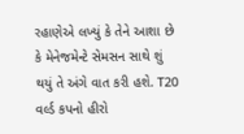રહાણેએ લખ્યું કે તેને આશા છે કે મેનેજમેન્ટે સેમસન સાથે શું થયું તે અંગે વાત કરી હશે. T20 વર્લ્ડ કપનો હીરો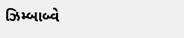ઝિમ્બાબ્વે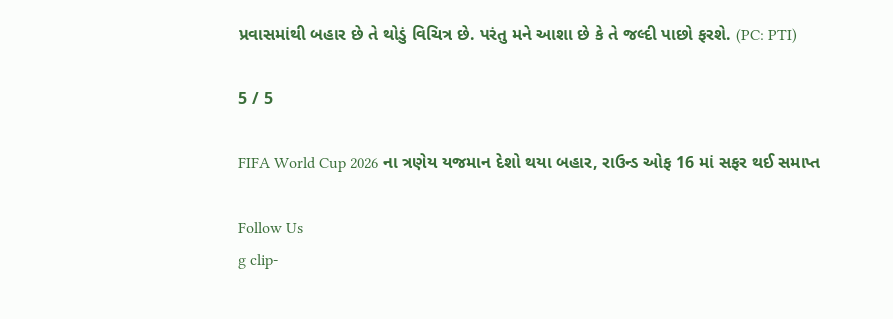પ્રવાસમાંથી બહાર છે તે થોડું વિચિત્ર છે. પરંતુ મને આશા છે કે તે જલ્દી પાછો ફરશે. (PC: PTI)

5 / 5

FIFA World Cup 2026 ના ત્રણેય યજમાન દેશો થયા બહાર, રાઉન્ડ ઓફ 16 માં સફર થઈ સમાપ્ત

Follow Us
g clip-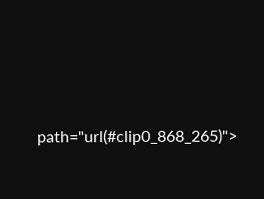path="url(#clip0_868_265)">